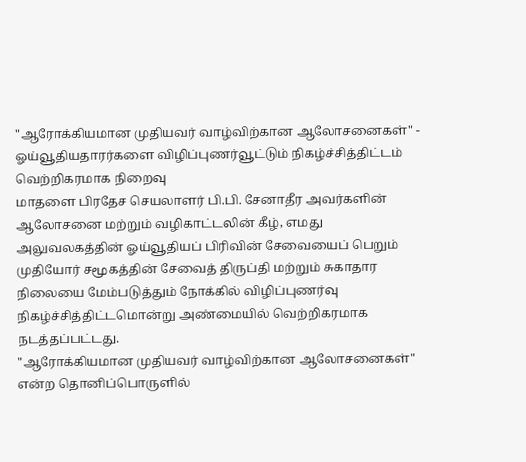"ஆரோக்கியமான முதியவர் வாழ்விற்கான ஆலோசனைகள்" - ஓய்வூதியதாரர்களை விழிப்புணர்வூட்டும் நிகழ்ச்சித்திட்டம் வெற்றிகரமாக நிறைவு
மாதளை பிரதேச செயலாளர் பி.பி. சேனாதீர அவர்களின் ஆலோசனை மற்றும் வழிகாட்டலின் கீழ், எமது அலுவலகத்தின் ஓய்வூதியப் பிரிவின் சேவையைப் பெறும் முதியோர் சமூகத்தின் சேவைத் திருப்தி மற்றும் சுகாதார நிலையை மேம்படுத்தும் நோக்கில் விழிப்புணர்வு நிகழ்ச்சித்திட்டமொன்று அண்மையில் வெற்றிகரமாக நடத்தப்பட்டது.
"ஆரோக்கியமான முதியவர் வாழ்விற்கான ஆலோசனைகள்" என்ற தொனிப்பொருளில்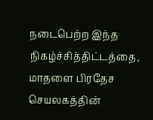நடைபெற்ற இந்த நிகழ்ச்சித்திட்டத்தை, மாதளை பிரதேச செயலகத்தின்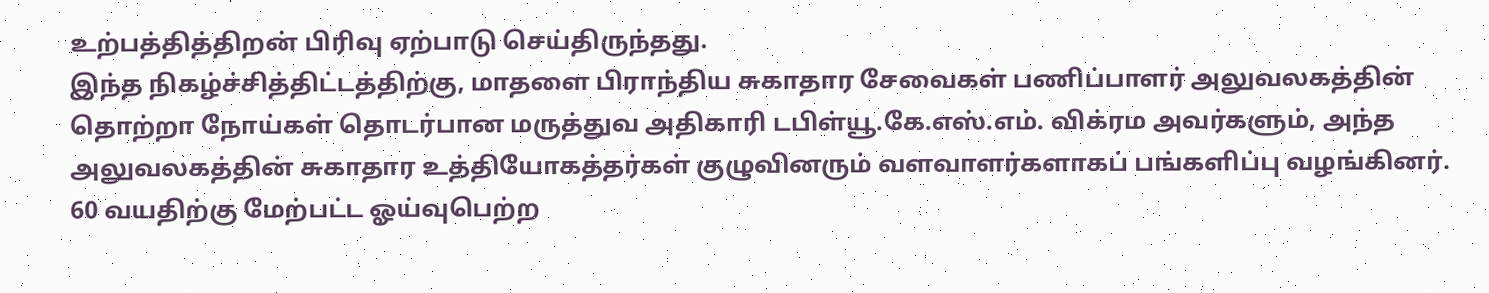உற்பத்தித்திறன் பிரிவு ஏற்பாடு செய்திருந்தது.
இந்த நிகழ்ச்சித்திட்டத்திற்கு, மாதளை பிராந்திய சுகாதார சேவைகள் பணிப்பாளர் அலுவலகத்தின் தொற்றா நோய்கள் தொடர்பான மருத்துவ அதிகாரி டபிள்யூ.கே.எஸ்.எம். விக்ரம அவர்களும், அந்த அலுவலகத்தின் சுகாதார உத்தியோகத்தர்கள் குழுவினரும் வளவாளர்களாகப் பங்களிப்பு வழங்கினர்.
60 வயதிற்கு மேற்பட்ட ஓய்வுபெற்ற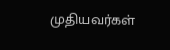முதியவர்கள்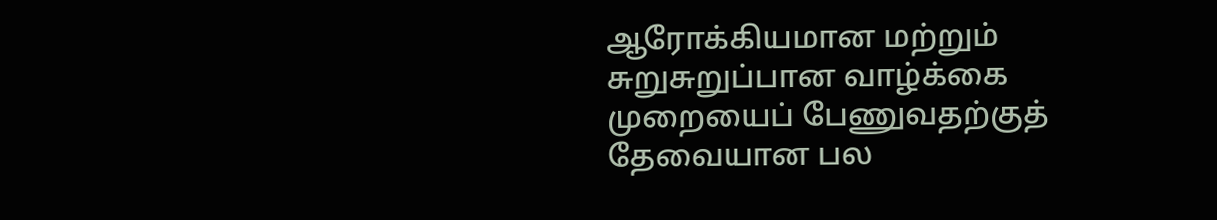ஆரோக்கியமான மற்றும் சுறுசுறுப்பான வாழ்க்கை முறையைப் பேணுவதற்குத் தேவையான பல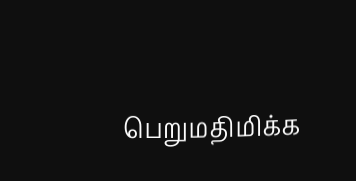பெறுமதிமிக்க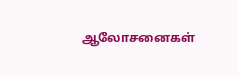ஆலோசனைகள்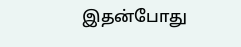இதன்போது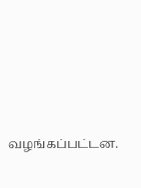வழங்கப்பட்டன.